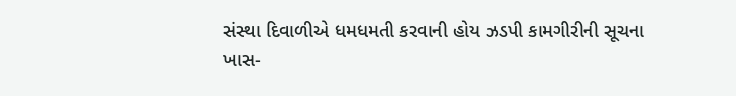સંસ્થા દિવાળીએ ધમધમતી કરવાની હોય ઝડપી કામગીરીની સૂચના
ખાસ-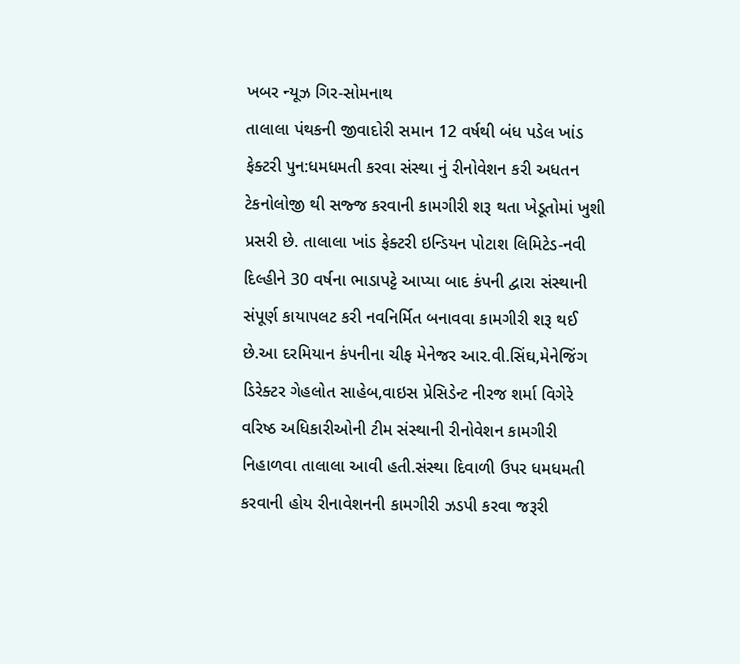ખબર ન્યૂઝ ગિર-સોમનાથ
તાલાલા પંથકની જીવાદોરી સમાન 12 વર્ષથી બંધ પડેલ ખાંડ ફેક્ટરી પુન:ધમધમતી કરવા સંસ્થા નું રીનોવેશન કરી અધતન ટેકનોલોજી થી સજ્જ કરવાની કામગીરી શરૂ થતા ખેડૂતોમાં ખુશી પ્રસરી છે. તાલાલા ખાંડ ફેક્ટરી ઇન્ડિયન પોટાશ લિમિટેડ-નવી દિલ્હીને 30 વર્ષના ભાડાપટ્ટે આપ્યા બાદ કંપની દ્વારા સંસ્થાની સંપૂર્ણ કાયાપલટ કરી નવનિર્મિત બનાવવા કામગીરી શરૂ થઈ છે.આ દરમિયાન કંપનીના ચીફ મેનેજર આર.વી.સિંઘ,મેનેજિંગ ડિરેક્ટર ગેહલોત સાહેબ,વાઇસ પ્રેસિડેન્ટ નીરજ શર્મા વિગેરે વરિષ્ઠ અધિકારીઓની ટીમ સંસ્થાની રીનોવેશન કામગીરી નિહાળવા તાલાલા આવી હતી.સંસ્થા દિવાળી ઉપર ધમધમતી કરવાની હોય રીનાવેશનની કામગીરી ઝડપી કરવા જરૂરી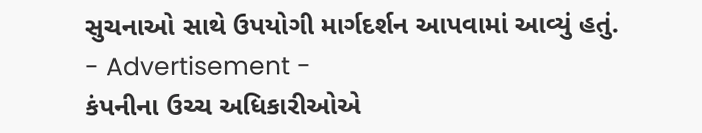સુચનાઓ સાથે ઉપયોગી માર્ગદર્શન આપવામાં આવ્યું હતું.
- Advertisement -
કંપનીના ઉચ્ચ અધિકારીઓએ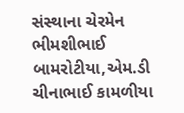સંસ્થાના ચેરમેન ભીમશીભાઈ બામરોટીયા,એમ.ડી ચીનાભાઈ કામળીયા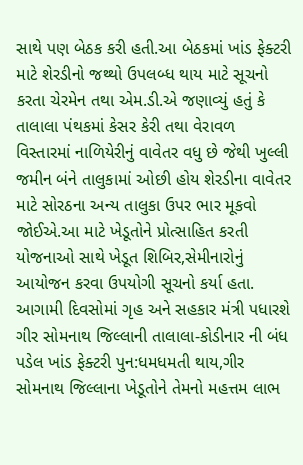સાથે પણ બેઠક કરી હતી.આ બેઠકમાં ખાંડ ફેક્ટરી માટે શેરડીનો જથ્થો ઉપલબ્ધ થાય માટે સૂચનો કરતા ચેરમેન તથા એમ.ડી.એ જણાવ્યું હતું કે તાલાલા પંથકમાં કેસર કેરી તથા વેરાવળ વિસ્તારમાં નાળિયેરીનું વાવેતર વધુ છે જેથી ખુલ્લી જમીન બંને તાલુકામાં ઓછી હોય શેરડીના વાવેતર માટે સોરઠના અન્ય તાલુકા ઉપર ભાર મૂકવો જોઈએ.આ માટે ખેડૂતોને પ્રોત્સાહિત કરતી યોજનાઓ સાથે ખેડૂત શિબિર,સેમીનારોનું આયોજન કરવા ઉપયોગી સૂચનો કર્યા હતા.
આગામી દિવસોમાં ગૃહ અને સહકાર મંત્રી પધારશે
ગીર સોમનાથ જિલ્લાની તાલાલા-કોડીનાર ની બંધ પડેલ ખાંડ ફેક્ટરી પુન:ધમધમતી થાય,ગીર સોમનાથ જિલ્લાના ખેડૂતોને તેમનો મહત્તમ લાભ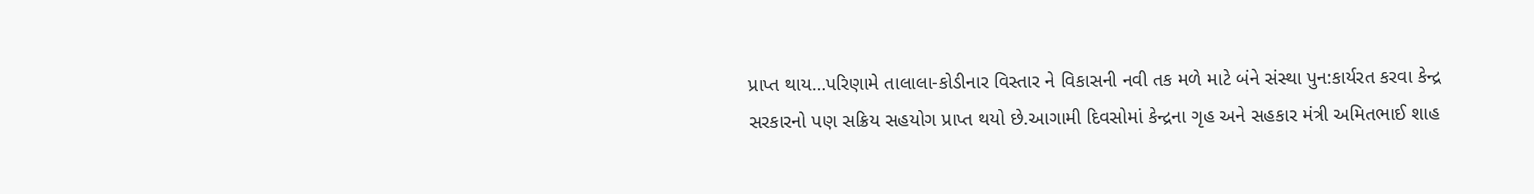પ્રાપ્ત થાય…પરિણામે તાલાલા-કોડીનાર વિસ્તાર ને વિકાસની નવી તક મળે માટે બંને સંસ્થા પુન:કાર્યરત કરવા કેન્દ્ર સરકારનો પણ સક્રિય સહયોગ પ્રાપ્ત થયો છે.આગામી દિવસોમાં કેન્દ્રના ગૃહ અને સહકાર મંત્રી અમિતભાઈ શાહ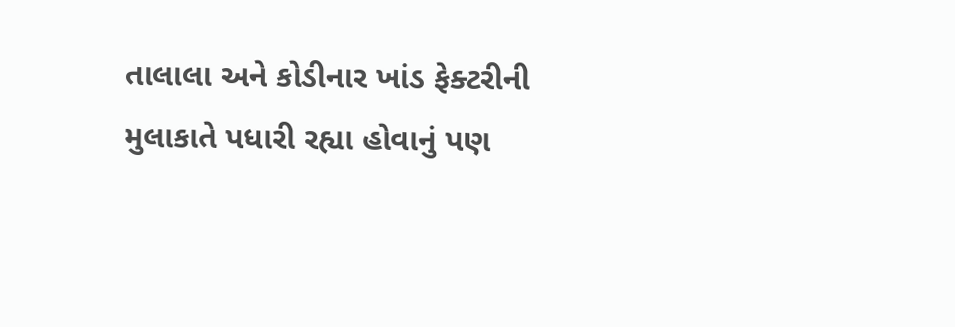તાલાલા અને કોડીનાર ખાંડ ફેક્ટરીની મુલાકાતે પધારી રહ્યા હોવાનું પણ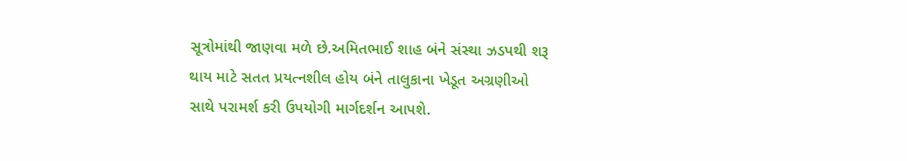સૂત્રોમાંથી જાણવા મળે છે.અમિતભાઈ શાહ બંને સંસ્થા ઝડપથી શરૂ થાય માટે સતત પ્રયત્નશીલ હોય બંને તાલુકાના ખેડૂત અગ્રણીઓ સાથે પરામર્શ કરી ઉપયોગી માર્ગદર્શન આપશે.